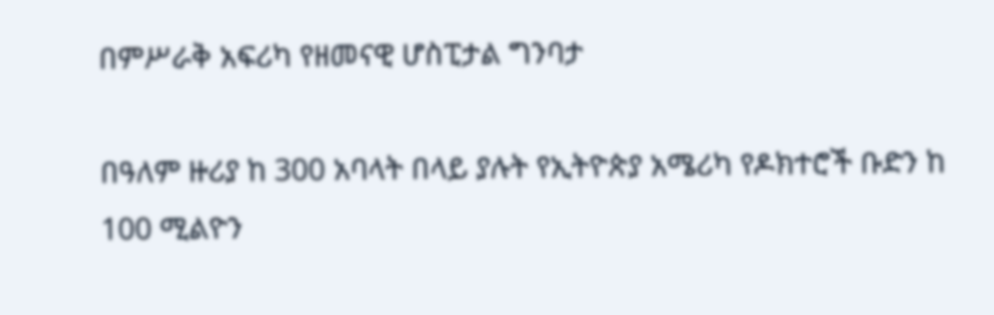በምሥራቅ አፍሪካ የዘመናዊ ሆስፒታል ግንባታ

በዓለም ዙሪያ ከ 300 አባላት በላይ ያሉት የኢትዮጵያ አሜሪካ የዶክተሮች ቡድን ከ 100 ሚልዮን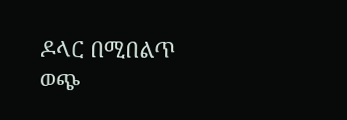ዶላር በሚበልጥ ወጭ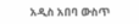አዲስ አበባ ውስጥ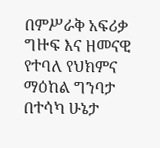በምሥራቅ አፍሪቃ ግዙፍ እና ዘመናዊ የተባለ የህክምና ማዕከል ግንባታ በተሳካ ሁኔታ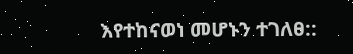እየተከናወነ መሆኑን ተገለፀ::